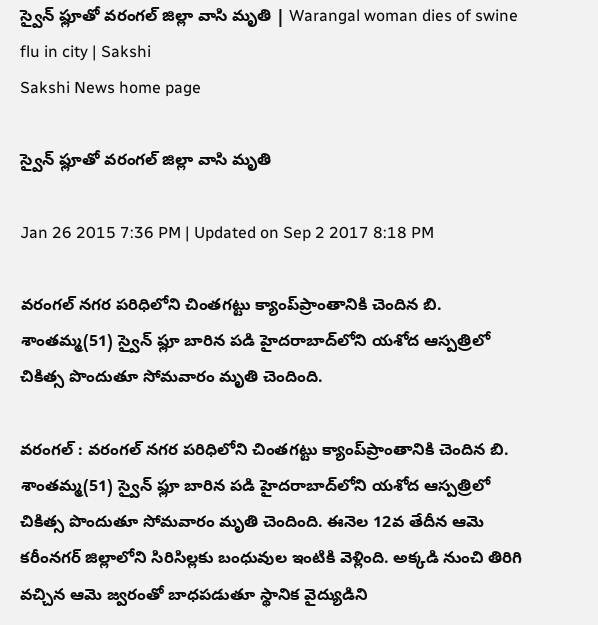స్వైన్ ఫ్లూతో వరంగల్ జిల్లా వాసి మృతి | Warangal woman dies of swine flu in city | Sakshi
Sakshi News home page

స్వైన్ ఫ్లూతో వరంగల్ జిల్లా వాసి మృతి

Jan 26 2015 7:36 PM | Updated on Sep 2 2017 8:18 PM

వరంగల్ నగర పరిధిలోని చింతగట్టు క్యాంప్‌ప్రాంతానికి చెందిన బి. శాంతమ్మ(51) స్వైన్ ఫ్లూ బారిన పడి హైదరాబాద్‌లోని యశోద ఆస్పత్రిలో చికిత్స పొందుతూ సోమవారం మృతి చెందింది.

వరంగల్ : వరంగల్ నగర పరిధిలోని చింతగట్టు క్యాంప్‌ప్రాంతానికి చెందిన బి. శాంతమ్మ(51) స్వైన్ ఫ్లూ బారిన పడి హైదరాబాద్‌లోని యశోద ఆస్పత్రిలో చికిత్స పొందుతూ సోమవారం మృతి చెందింది. ఈనెల 12వ తేదీన ఆమె కరీంనగర్ జిల్లాలోని సిరిసిల్లకు బంధువుల ఇంటికి వెళ్లింది. అక్కడి నుంచి తిరిగి వచ్చిన ఆమె జ్వరంతో బాధపడుతూ స్థానిక వైద్యుడిని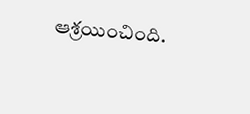ఆశ్రయించింది.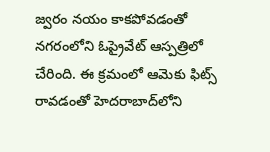జ్వరం నయం కాకపోవడంతో నగరంలోని ఓప్రైవేట్ ఆస్పత్రిలో చేరింది. ఈ క్రమంలో ఆమెకు ఫిట్స్ రావడంతో హెదరాబాద్‌లోని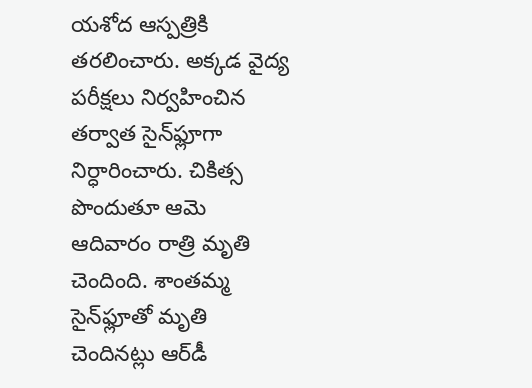యశోద ఆస్పత్రికి తరలించారు. అక్కడ వైద్య పరీక్షలు నిర్వహించిన తర్వాత సైన్‌ఫ్లూగా నిర్ధారించారు. చికిత్స పొందుతూ ఆమె ఆదివారం రాత్రి మృతి చెందింది. శాంతమ్మ సైన్‌ఫ్లూతో మృతి చెందినట్లు ఆర్‌డీ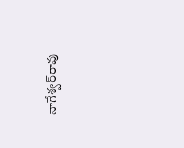నాగేశ్వర్‌రావు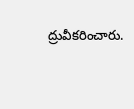ద్రువీకరించారు.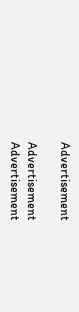Advertisement

Advertisement
Advertisement